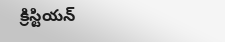క్రిస్టియన్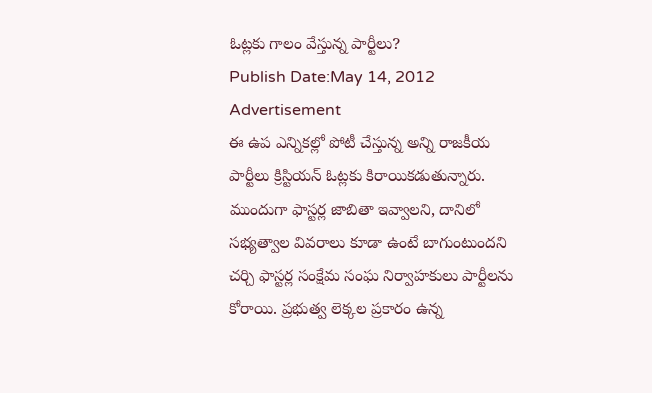ఓట్లకు గాలం వేస్తున్న పార్టీలు?
Publish Date:May 14, 2012
Advertisement
ఈ ఉప ఎన్నికల్లో పోటీ చేస్తున్న అన్ని రాజకీయ పార్టీలు క్రిస్టియన్ ఓట్లకు కిరాయికడుతున్నారు. ముందుగా ఫాస్టర్ల జాబితా ఇవ్వాలని, దానిలో సభ్యత్వాల వివరాలు కూడా ఉంటే బాగుంటుందని చర్చి ఫాస్టర్ల సంక్షేమ సంఘ నిర్వాహకులు పార్టీలను కోరాయి. ప్రభుత్వ లెక్కల ప్రకారం ఉన్న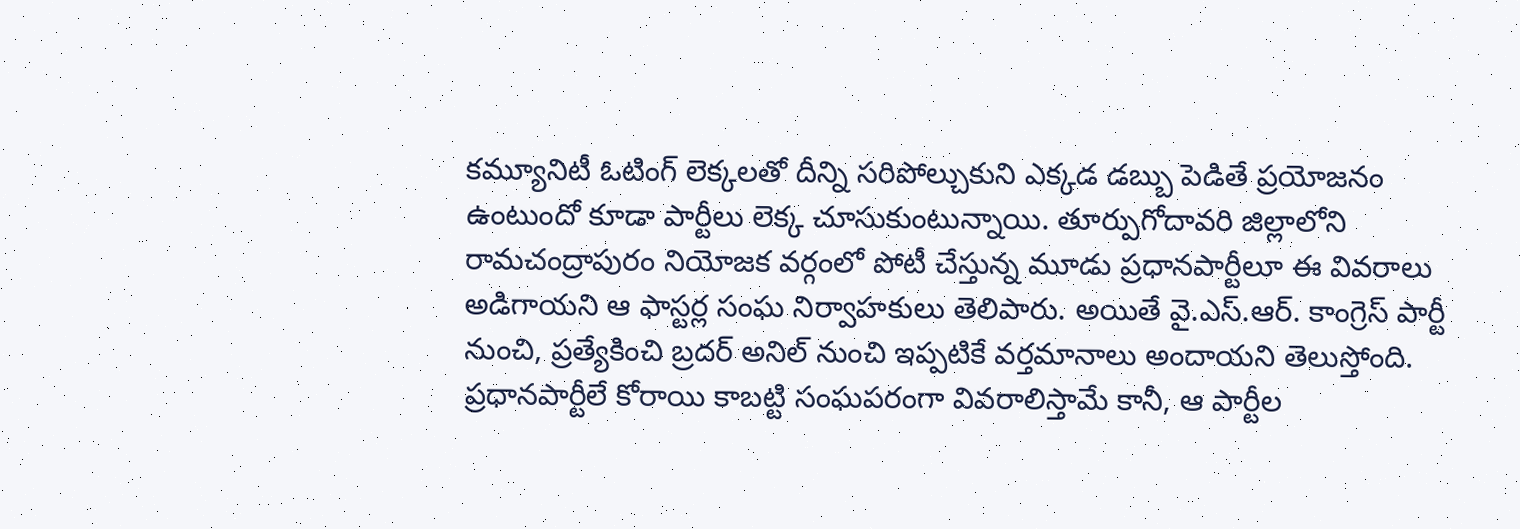కమ్యూనిటీ ఓటింగ్ లెక్కలతో దీన్ని సరిపోల్చుకుని ఎక్కడ డబ్బు పెడితే ప్రయోజనం ఉంటుందో కూడా పార్టీలు లెక్క చూసుకుంటున్నాయి. తూర్పుగోదావరి జిల్లాలోని రామచంద్రాపురం నియోజక వర్గంలో పోటీ చేస్తున్న మూడు ప్రధానపార్టీలూ ఈ వివరాలు అడిగాయని ఆ ఫాస్టర్ల సంఘ నిర్వాహకులు తెలిపారు. అయితే వై.ఎస్.ఆర్. కాంగ్రెస్ పార్టీ నుంచి, ప్రత్యేకించి బ్రదర్ అనిల్ నుంచి ఇప్పటికే వర్తమానాలు అందాయని తెలుస్తోంది. ప్రధానపార్టీలే కోరాయి కాబట్టి సంఘపరంగా వివరాలిస్తామే కానీ, ఆ పార్టీల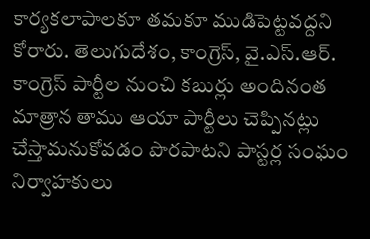కార్యకలాపాలకూ తమకూ ముడిపెట్టవద్దని కోరారు. తెలుగుదేశం, కాంగ్రెస్, వై.ఎస్.ఆర్. కాంగ్రెస్ పార్టీల నుంచి కబుర్లు అందినంత మాత్రాన తాము ఆయా పార్టీలు చెప్పినట్లు చేస్తామనుకోవడం పొరపాటని పాస్టర్ల సంఘం నిర్వాహకులు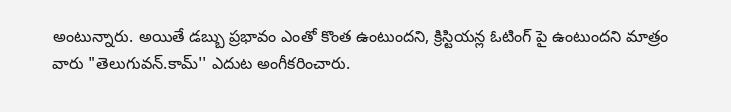అంటున్నారు. అయితే డబ్బు ప్రభావం ఎంతో కొంత ఉంటుందని, క్రిస్టియన్ల ఓటింగ్ పై ఉంటుందని మాత్రం వారు "తెలుగువన్.కామ్'' ఎదుట అంగీకరించారు.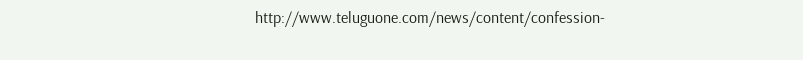http://www.teluguone.com/news/content/confession-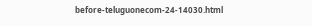before-teluguonecom-24-14030.html